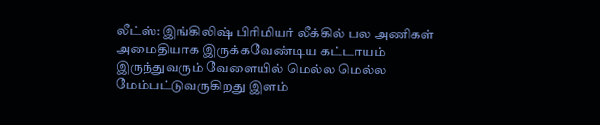லீட்ஸ்: இங்கிலிஷ் பிரிமியர் லீக்கில் பல அணிகள் அமைதியாக இருக்கவேண்டிய கட்டாயம் இருந்துவரும் வேளையில் மெல்ல மெல்ல மேம்பட்டுவருகிறது இளம்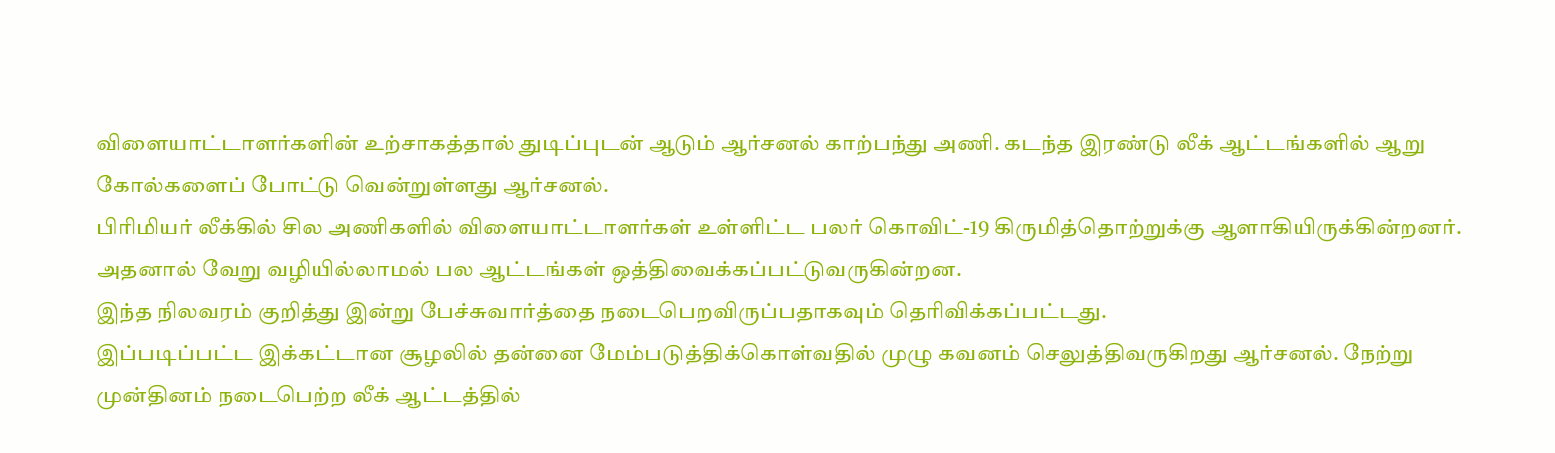விளையாட்டாளர்களின் உற்சாகத்தால் துடிப்புடன் ஆடும் ஆர்சனல் காற்பந்து அணி. கடந்த இரண்டு லீக் ஆட்டங்களில் ஆறு கோல்களைப் போட்டு வென்றுள்ளது ஆர்சனல்.
பிரிமியர் லீக்கில் சில அணிகளில் விளையாட்டாளர்கள் உள்ளிட்ட பலர் கொவிட்-19 கிருமித்தொற்றுக்கு ஆளாகியிருக்கின்றனர். அதனால் வேறு வழியில்லாமல் பல ஆட்டங்கள் ஒத்திவைக்கப்பட்டுவருகின்றன.
இந்த நிலவரம் குறித்து இன்று பேச்சுவார்த்தை நடைபெறவிருப்பதாகவும் தெரிவிக்கப்பட்டது.
இப்படிப்பட்ட இக்கட்டான சூழலில் தன்னை மேம்படுத்திக்கொள்வதில் முழு கவனம் செலுத்திவருகிறது ஆர்சனல். நேற்று முன்தினம் நடைபெற்ற லீக் ஆட்டத்தில்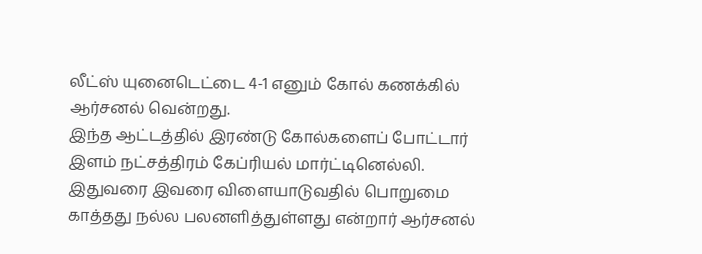லீட்ஸ் யுனைடெட்டை 4-1 எனும் கோல் கணக்கில் ஆர்சனல் வென்றது.
இந்த ஆட்டத்தில் இரண்டு கோல்களைப் போட்டார் இளம் நட்சத்திரம் கேப்ரியல் மார்ட்டினெல்லி. இதுவரை இவரை விளையாடுவதில் பொறுமை காத்தது நல்ல பலனளித்துள்ளது என்றார் ஆர்சனல்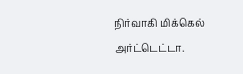நிர்வாகி மிக்கெல் அர்ட்டெட்டா.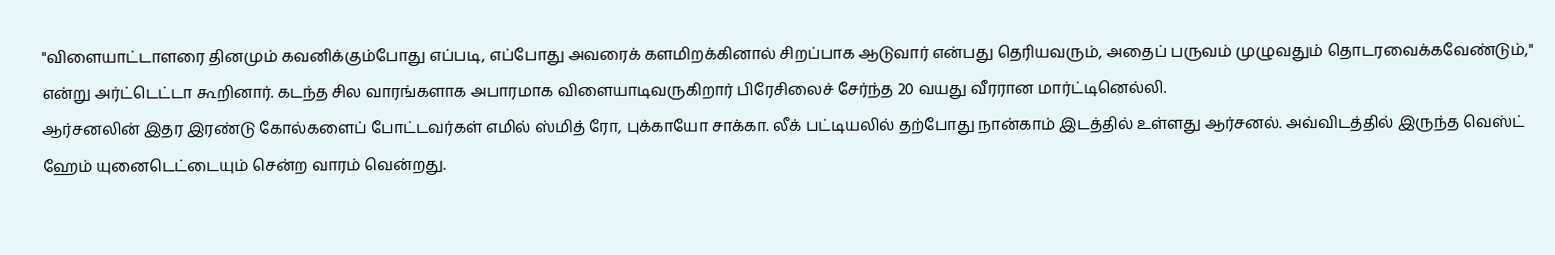"விளையாட்டாளரை தினமும் கவனிக்கும்போது எப்படி, எப்போது அவரைக் களமிறக்கினால் சிறப்பாக ஆடுவார் என்பது தெரியவரும், அதைப் பருவம் முழுவதும் தொடரவைக்கவேண்டும்," என்று அர்ட்டெட்டா கூறினார். கடந்த சில வாரங்களாக அபாரமாக விளையாடிவருகிறார் பிரேசிலைச் சேர்ந்த 20 வயது வீரரான மார்ட்டினெல்லி.
ஆர்சனலின் இதர இரண்டு கோல்களைப் போட்டவர்கள் எமில் ஸ்மித் ரோ, புக்காயோ சாக்கா. லீக் பட்டியலில் தற்போது நான்காம் இடத்தில் உள்ளது ஆர்சனல். அவ்விடத்தில் இருந்த வெஸ்ட் ஹேம் யுனைடெட்டையும் சென்ற வாரம் வென்றது.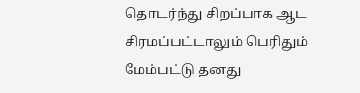தொடர்ந்து சிறப்பாக ஆட சிரமப்பட்டாலும் பெரிதும் மேம்பட்டு தனது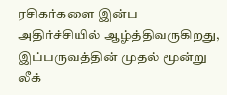ரசிகர்களை இன்ப அதிர்ச்சியில் ஆழ்த்திவருகிறது, இப்பருவத்தின் முதல் மூன்று லீக்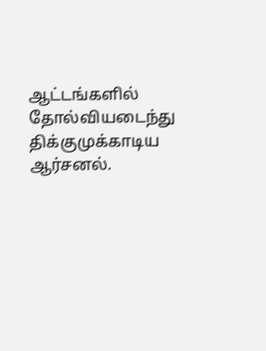ஆட்டங்களில் தோல்வியடைந்து திக்குமுக்காடிய ஆர்சனல்.